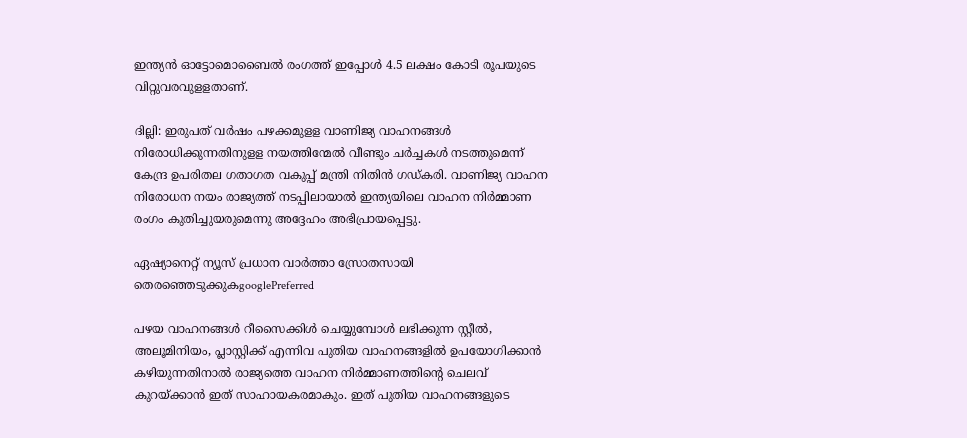ഇന്ത്യന്‍ ഓട്ടോമൊബൈല്‍ രംഗത്ത് ഇപ്പോള്‍ 4.5 ലക്ഷം കോടി രൂപയുടെ വിറ്റുവരവുളളതാണ്.

ദില്ലി: ഇരുപത് വര്‍ഷം പഴക്കമുളള വാണിജ്യ വാഹനങ്ങള്‍ നിരോധിക്കുന്നതിനുളള നയത്തിന്മേല്‍ വീണ്ടും ചര്‍ച്ചകള്‍ നടത്തുമെന്ന് കേന്ദ്ര ഉപരിതല ഗതാഗത വകുപ്പ് മന്ത്രി നിതിന്‍ ഗഡ്‍കരി. വാണിജ്യ വാഹന നിരോധന നയം രാജ്യത്ത് നടപ്പിലായാല്‍ ഇന്ത്യയിലെ വാഹന നിര്‍മ്മാണ രംഗം കുതിച്ചുയരുമെന്നു അദ്ദേഹം അഭിപ്രായപ്പെട്ടു.

ഏഷ്യാനെറ്റ് ന്യൂസ് പ്രധാന വാർത്താ സ്രോതസായി തെരഞ്ഞെടുക്കുകgooglePreferred

പഴയ വാഹനങ്ങള്‍ റീസൈക്കിള്‍ ചെയ്യുമ്പോള്‍ ലഭിക്കുന്ന സ്റ്റീല്‍, അലൂമിനിയം, പ്ലാസ്റ്റിക്ക് എന്നിവ പുതിയ വാഹനങ്ങളില്‍ ഉപയോഗിക്കാന്‍ കഴിയുന്നതിനാല്‍ രാജ്യത്തെ വാഹന നിര്‍മ്മാണത്തിന്‍റെ ചെലവ് കുറയ്ക്കാന്‍ ഇത് സാഹായകരമാകും. ഇത് പുതിയ വാഹനങ്ങളുടെ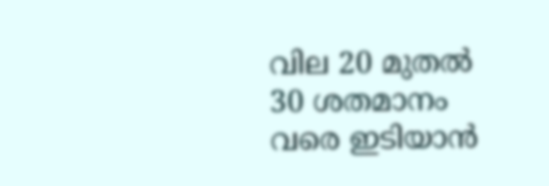വില 20 മുതല്‍ 30 ശതമാനം വരെ ഇടിയാന്‍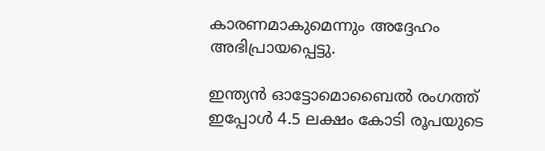കാരണമാകുമെന്നും അദ്ദേഹം അഭിപ്രായപ്പെട്ടു.

ഇന്ത്യന്‍ ഓട്ടോമൊബൈല്‍ രംഗത്ത് ഇപ്പോള്‍ 4.5 ലക്ഷം കോടി രൂപയുടെ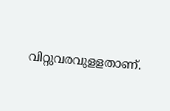വിറ്റുവരവുളളതാണ്.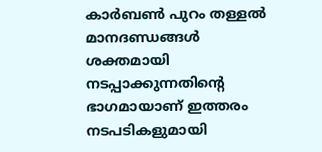കാര്‍ബണ്‍ പുറം തള്ളല്‍ മാനദണ്ഡങ്ങള്‍ ശക്തമായി നടപ്പാക്കുന്നതിന്‍റെ ഭാഗമായാണ് ഇത്തരം നടപടികളുമായി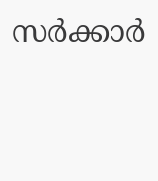സര്‍ക്കാര്‍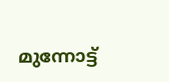മുന്നോട്ട്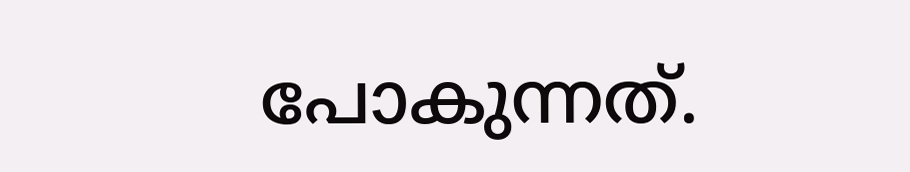പോകുന്നത്.